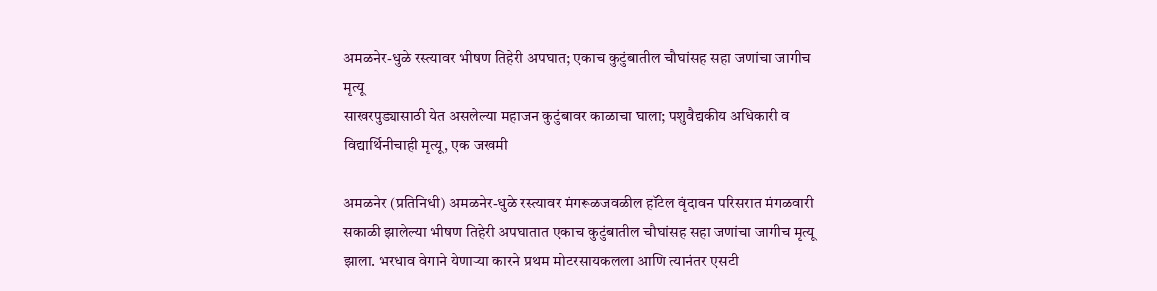अमळनेर-धुळे रस्त्यावर भीषण तिहेरी अपघात; एकाच कुटुंबातील चौघांसह सहा जणांचा जागीच मृत्यू
साखरपुड्यासाठी येत असलेल्या महाजन कुटुंबावर काळाचा घाला; पशुवैद्यकीय अधिकारी व विद्यार्थिनीचाही मृत्यू, एक जखमी

अमळनेर (प्रतिनिधी) अमळनेर-धुळे रस्त्यावर मंगरूळजवळील हॉटेल वृंदावन परिसरात मंगळवारी सकाळी झालेल्या भीषण तिहेरी अपघातात एकाच कुटुंबातील चौघांसह सहा जणांचा जागीच मृत्यू झाला. भरधाव वेगाने येणाऱ्या कारने प्रथम मोटरसायकलला आणि त्यानंतर एसटी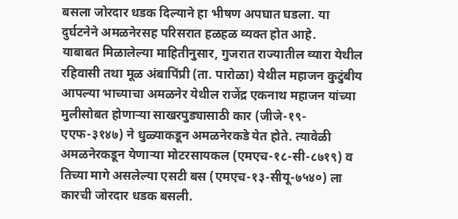बसला जोरदार धडक दिल्याने हा भीषण अपघात घडला. या दुर्घटनेने अमळनेरसह परिसरात हळहळ व्यक्त होत आहे.
याबाबत मिळालेल्या माहितीनुसार, गुजरात राज्यातील व्यारा येथील रहिवासी तथा मूळ अंबापिंप्री (ता. पारोळा) येथील महाजन कुटुंबीय आपल्या भाच्याचा अमळनेर येथील राजेंद्र एकनाथ महाजन यांच्या मुलीसोबत होणाऱ्या साखरपुड्यासाठी कार (जीजे-१९-एएफ-३१४७) ने धुळ्याकडून अमळनेरकडे येत होते. त्यावेळी अमळनेरकडून येणाऱ्या मोटरसायकल (एमएच-१८-सी-८७१९) व तिच्या मागे असलेल्या एसटी बस (एमएच-१३-सीयू-७५४०) ला कारची जोरदार धडक बसली.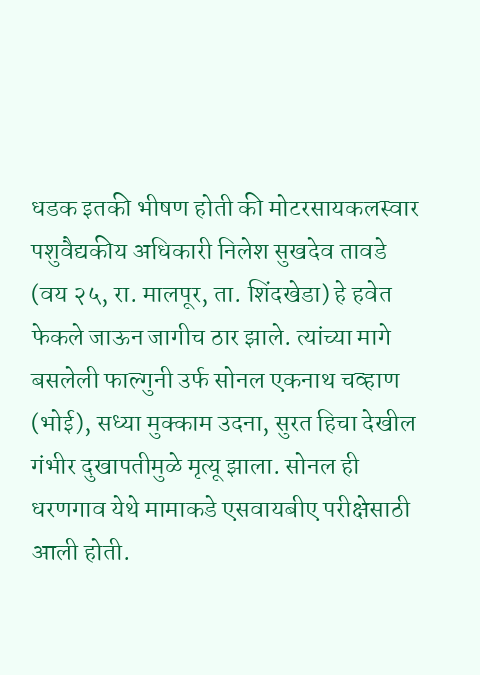धडक इतकी भीषण होती की मोटरसायकलस्वार पशुवैद्यकीय अधिकारी निलेश सुखदेव तावडे (वय २५, रा. मालपूर, ता. शिंदखेडा) हे हवेत फेकले जाऊन जागीच ठार झाले. त्यांच्या मागे बसलेली फाल्गुनी उर्फ सोनल एकनाथ चव्हाण (भोई), सध्या मुक्काम उदना, सुरत हिचा देखील गंभीर दुखापतीमुळे मृत्यू झाला. सोनल ही धरणगाव येथे मामाकडे एसवायबीए परीक्षेसाठी आली होती.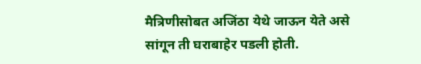मैत्रिणीसोबत अजिंठा येथे जाऊन येते असे सांगून ती घराबाहेर पडली होती.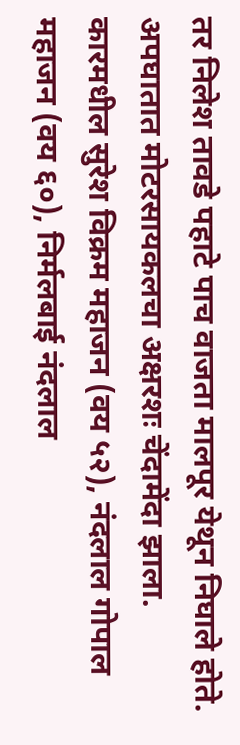तर निलेश तावडे पहाटे पाच वाजता मालपूर येथून निघाले होते. अपघातात मोटरसायकलचा अक्षरशः चेंदामेंदा झाला. कारमधील सुरेश विक्रम महाजन (वय ५२), नंदलाल गोपाल महाजन (वय ६०), निर्मलबाई नंदलाल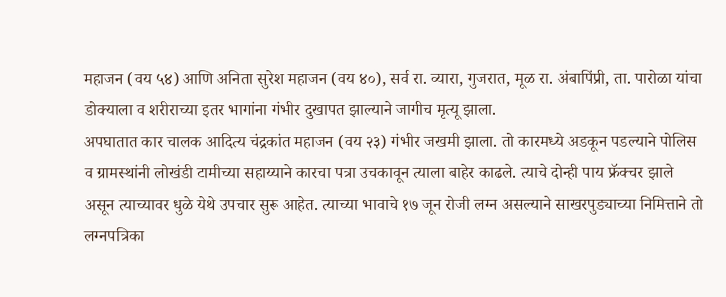महाजन (वय ५४) आणि अनिता सुरेश महाजन (वय ४०), सर्व रा. व्यारा, गुजरात, मूळ रा. अंबापिंप्री, ता. पारोळा यांचा डोक्याला व शरीराच्या इतर भागांना गंभीर दुखापत झाल्याने जागीच मृत्यू झाला.
अपघातात कार चालक आदित्य चंद्रकांत महाजन (वय २३) गंभीर जखमी झाला. तो कारमध्ये अडकून पडल्याने पोलिस व ग्रामस्थांनी लोखंडी टामीच्या सहाय्याने कारचा पत्रा उचकावून त्याला बाहेर काढले. त्याचे दोन्ही पाय फ्रॅक्चर झाले असून त्याच्यावर धुळे येथे उपचार सुरू आहेत. त्याच्या भावाचे १७ जून रोजी लग्न असल्याने साखरपुड्याच्या निमित्ताने तो लग्नपत्रिका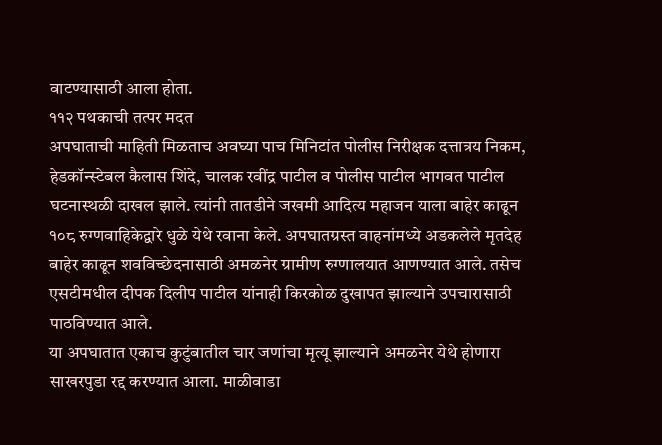वाटण्यासाठी आला होता.
११२ पथकाची तत्पर मदत
अपघाताची माहिती मिळताच अवघ्या पाच मिनिटांत पोलीस निरीक्षक दत्तात्रय निकम, हेडकॉन्स्टेबल कैलास शिंदे, चालक रवींद्र पाटील व पोलीस पाटील भागवत पाटील घटनास्थळी दाखल झाले. त्यांनी तातडीने जखमी आदित्य महाजन याला बाहेर काढून १०८ रुग्णवाहिकेद्वारे धुळे येथे रवाना केले. अपघातग्रस्त वाहनांमध्ये अडकलेले मृतदेह बाहेर काढून शवविच्छेदनासाठी अमळनेर ग्रामीण रुग्णालयात आणण्यात आले. तसेच एसटीमधील दीपक दिलीप पाटील यांनाही किरकोळ दुखापत झाल्याने उपचारासाठी पाठविण्यात आले.
या अपघातात एकाच कुटुंबातील चार जणांचा मृत्यू झाल्याने अमळनेर येथे होणारा साखरपुडा रद्द करण्यात आला. माळीवाडा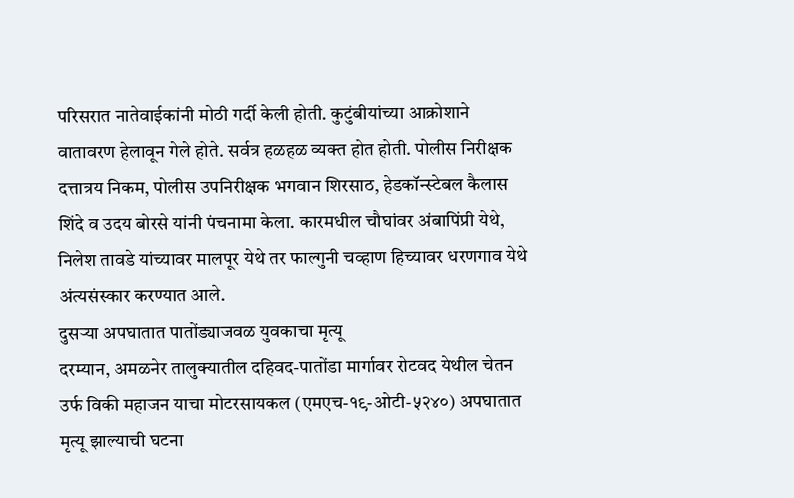परिसरात नातेवाईकांनी मोठी गर्दी केली होती. कुटुंबीयांच्या आक्रोशाने वातावरण हेलावून गेले होते. सर्वत्र हळहळ व्यक्त होत होती. पोलीस निरीक्षक दत्तात्रय निकम, पोलीस उपनिरीक्षक भगवान शिरसाठ, हेडकॉन्स्टेबल कैलास शिंदे व उदय बोरसे यांनी पंचनामा केला. कारमधील चौघांवर अंबापिंप्री येथे, निलेश तावडे यांच्यावर मालपूर येथे तर फाल्गुनी चव्हाण हिच्यावर धरणगाव येथे अंत्यसंस्कार करण्यात आले.
दुसऱ्या अपघातात पातोंड्याजवळ युवकाचा मृत्यू
दरम्यान, अमळनेर तालुक्यातील दहिवद-पातोंडा मार्गावर रोटवद येथील चेतन उर्फ विकी महाजन याचा मोटरसायकल (एमएच-१९-ओटी-५२४०) अपघातात मृत्यू झाल्याची घटना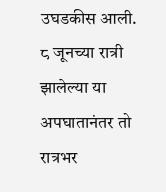उघडकीस आली. ८ जूनच्या रात्री झालेल्या या अपघातानंतर तो रात्रभर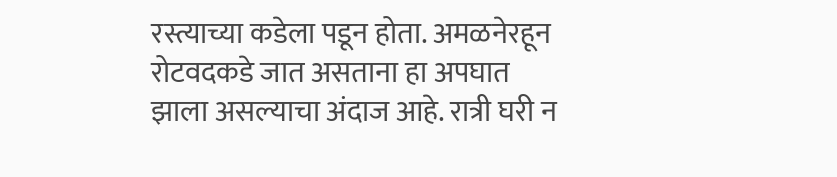रस्त्याच्या कडेला पडून होता. अमळनेरहून रोटवदकडे जात असताना हा अपघात झाला असल्याचा अंदाज आहे. रात्री घरी न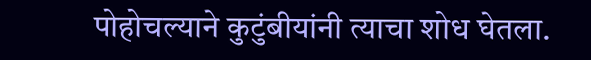पोहोचल्याने कुटुंबीयांनी त्याचा शोध घेतला.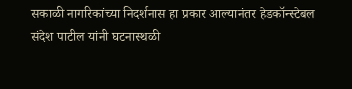सकाळी नागरिकांच्या निदर्शनास हा प्रकार आल्यानंतर हेडकॉन्स्टेबल संदेश पाटील यांनी घटनास्थळी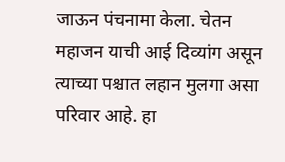जाऊन पंचनामा केला. चेतन महाजन याची आई दिव्यांग असून त्याच्या पश्चात लहान मुलगा असा परिवार आहे. हा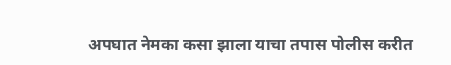अपघात नेमका कसा झाला याचा तपास पोलीस करीत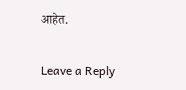आहेत.

Leave a Reply